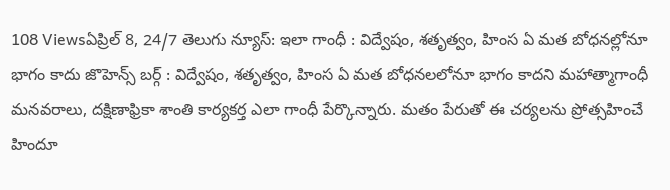108 Viewsఏప్రిల్ 8, 24/7 తెలుగు న్యూస్: ఇలా గాంధీ : విద్వేషం, శతృత్వం, హింస ఏ మత బోధనల్లోనూ భాగం కాదు జొహెన్స్ బర్గ్ : విద్వేషం, శతృత్వం, హింస ఏ మత బోధనలలోనూ భాగం కాదని మహాత్మాగాంధీ మనవరాలు, దక్షిణాఫ్రికా శాంతి కార్యకర్త ఎలా గాంధీ పేర్కొన్నారు. మతం పేరుతో ఈ చర్యలను ప్రోత్సహించే హిందూ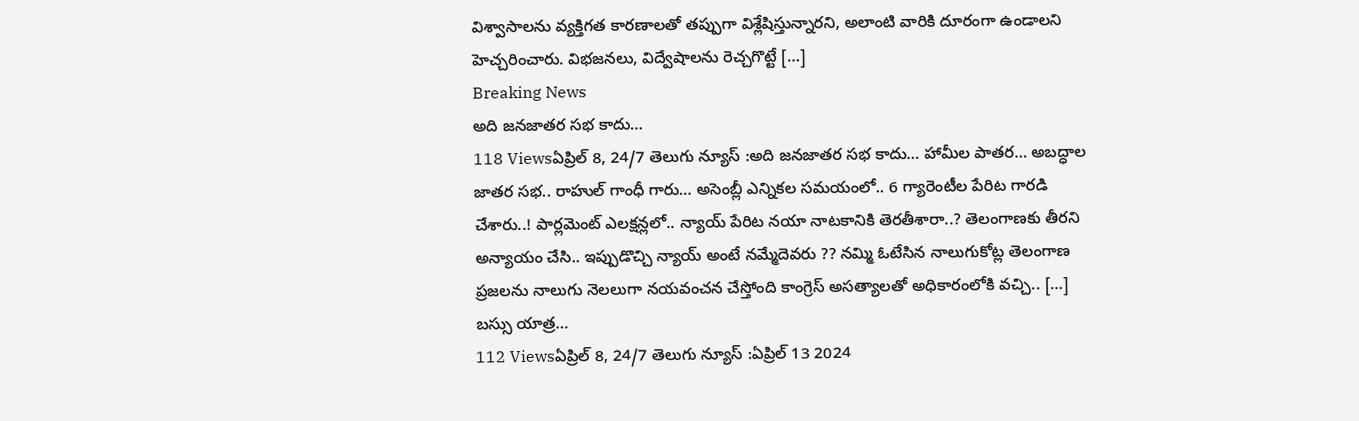విశ్వాసాలను వ్యక్తిగత కారణాలతో తప్పుగా విశ్లేషిస్తున్నారని, అలాంటి వారికి దూరంగా ఉండాలని హెచ్చరించారు. విభజనలు, విద్వేషాలను రెచ్చగొట్టే […]
Breaking News
అది జనజాతర సభ కాదు…
118 Viewsఏప్రిల్ 8, 24/7 తెలుగు న్యూస్ :అది జనజాతర సభ కాదు… హామీల పాతర… అబద్ధాల జాతర సభ.. రాహుల్ గాంధీ గారు… అసెంబ్లీ ఎన్నికల సమయంలో.. 6 గ్యారెంటీల పేరిట గారడి చేశారు..! పార్లమెంట్ ఎలక్షన్లలో.. న్యాయ్ పేరిట నయా నాటకానికి తెరతీశారా..? తెలంగాణకు తీరని అన్యాయం చేసి.. ఇప్పుడొచ్చి న్యాయ్ అంటే నమ్మేదెవరు ?? నమ్మి ఓటేసిన నాలుగుకోట్ల తెలంగాణ ప్రజలను నాలుగు నెలలుగా నయవంచన చేస్తోంది కాంగ్రెస్ అసత్యాలతో అధికారంలోకి వచ్చి.. […]
బస్సు యాత్ర…
112 Viewsఏప్రిల్ 8, 24/7 తెలుగు న్యూస్ :ఏప్రిల్ 13 2024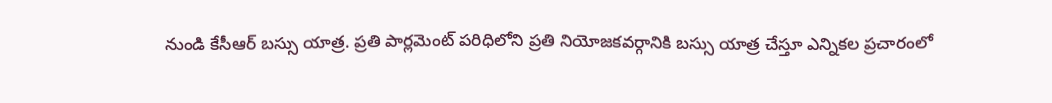నుండి కేసీఆర్ బస్సు యాత్ర. ప్రతి పార్లమెంట్ పరిధిలోని ప్రతి నియోజకవర్గానికి బస్సు యాత్ర చేస్తూ ఎన్నికల ప్రచారంలో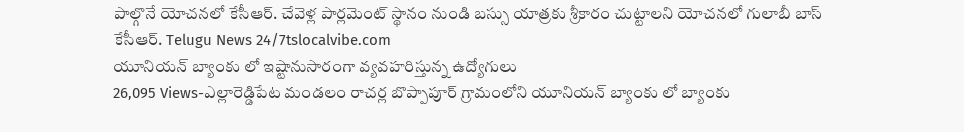పాల్గొనే యోచనలో కేసీఆర్. చేవెళ్ల పార్లమెంట్ స్థానం నుండి బస్సు యాత్రకు శ్రీకారం చుట్టాలని యోచనలో గులాబీ బాస్ కేసీఆర్. Telugu News 24/7tslocalvibe.com
యూనియన్ బ్యాంకు లో ఇష్టానుసారంగా వ్యవహరిస్తున్న ఉద్యోగులు
26,095 Views-ఎల్లారెడ్డిపేట మండలం రాచర్ల బొప్పాపూర్ గ్రామంలోని యూనియన్ బ్యాంకు లో బ్యాంకు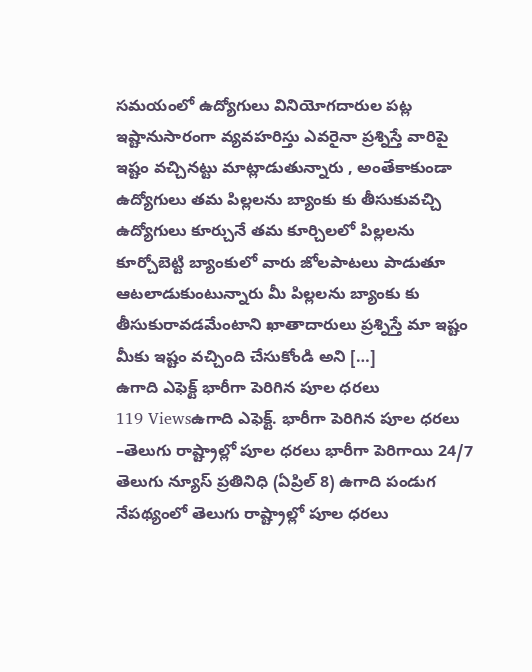సమయంలో ఉద్యోగులు వినియోగదారుల పట్ల ఇష్టానుసారంగా వ్యవహరిస్తు ఎవరైనా ప్రశ్నిస్తే వారిపై ఇష్టం వచ్చినట్టు మాట్లాడుతున్నారు , అంతేకాకుండా ఉద్యోగులు తమ పిల్లలను బ్యాంకు కు తీసుకువచ్చి ఉద్యోగులు కూర్చునే తమ కూర్చిలలో పిల్లలను కూర్చోబెట్టి బ్యాంకులో వారు జోలపాటలు పాడుతూ ఆటలాడుకుంటున్నారు మీ పిల్లలను బ్యాంకు కు తీసుకురావడమేంటాని ఖాతాదారులు ప్రశ్నిస్తే మా ఇష్టం మీకు ఇష్టం వచ్చింది చేసుకోండి అని […]
ఉగాది ఎఫెక్ట్ భారీగా పెరిగిన పూల ధరలు
119 Viewsఉగాది ఎఫెక్ట్. భారీగా పెరిగిన పూల ధరలు –తెలుగు రాష్ట్రాల్లో పూల ధరలు భారీగా పెరిగాయి 24/7 తెలుగు న్యూస్ ప్రతినిధి (ఏప్రిల్ 8) ఉగాది పండుగ నేపథ్యంలో తెలుగు రాష్ట్రాల్లో పూల ధరలు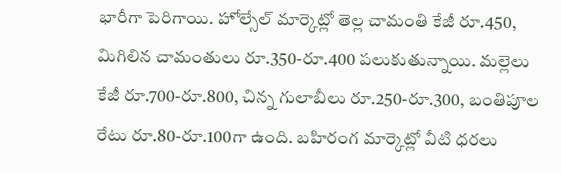భారీగా పెరిగాయి. హోల్సేల్ మార్కెట్లో తెల్ల చామంతి కేజీ రూ.450, మిగిలిన చామంతులు రూ.350-రూ.400 పలుకుతున్నాయి. మల్లెలు కేజీ రూ.700-రూ.800, చిన్న గులాబీలు రూ.250-రూ.300, బంతిపూల రేటు రూ.80-రూ.100గా ఉంది. బహిరంగ మార్కెట్లో వీటి ధరలు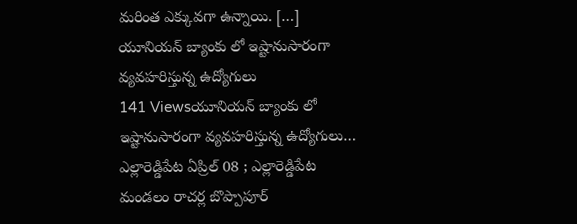మరింత ఎక్కువగా ఉన్నాయి. […]
యూనియన్ బ్యాంకు లో ఇష్టానుసారంగా వ్యవహరిస్తున్న ఉద్యోగులు
141 Viewsయూనియన్ బ్యాంకు లో ఇష్టానుసారంగా వ్యవహరిస్తున్న ఉద్యోగులు… ఎల్లారెడ్డిపేట ఏప్రిల్ 08 ; ఎల్లారెడ్డిపేట మండలం రాచర్ల బొప్పాపూర్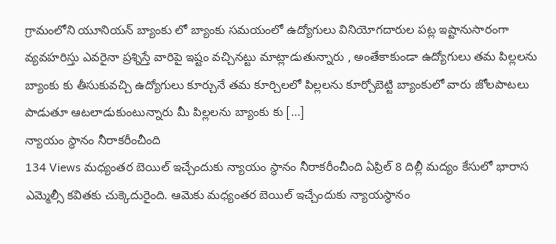గ్రామంలోని యూనియన్ బ్యాంకు లో బ్యాంకు సమయంలో ఉద్యోగులు వినియోగదారుల పట్ల ఇష్టానుసారంగా వ్యవహరిస్తు ఎవరైనా ప్రశ్నిస్తే వారిపై ఇష్టం వచ్చినట్టు మాట్లాడుతున్నారు , అంతేకాకుండా ఉద్యోగులు తమ పిల్లలను బ్యాంకు కు తీసుకువచ్చి ఉద్యోగులు కూర్చునే తమ కూర్చిలలో పిల్లలను కూర్చోబెట్టి బ్యాంకులో వారు జోలపాటలు పాడుతూ ఆటలాడుకుంటున్నారు మీ పిల్లలను బ్యాంకు కు […]
న్యాయం స్థానం నీరాకరీంచీంది
134 Views మధ్యంతర బెయిల్ ఇచ్చేందుకు న్యాయం స్థానం నీరాకరీంచీంది ఏప్రిల్ 8 దిల్లీ మద్యం కేసులో భారాస ఎమ్మెల్సీ కవితకు చుక్కెదురైంది. ఆమెకు మధ్యంతర బెయిల్ ఇచ్చేందుకు న్యాయస్థానం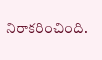నిరాకరించింది.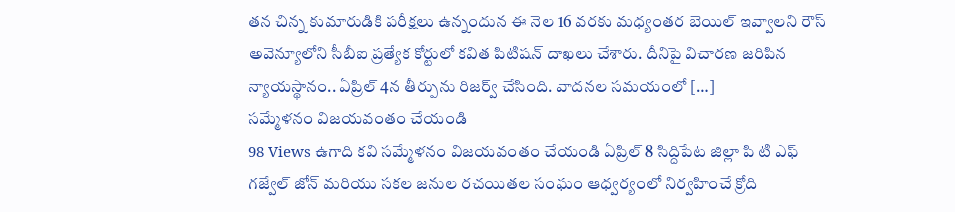తన చిన్న కుమారుడికి పరీక్షలు ఉన్నందున ఈ నెల 16 వరకు మధ్యంతర బెయిల్ ఇవ్వాలని రౌస్ అవెన్యూలోని సీబీఐ ప్రత్యేక కోర్టులో కవిత పిటిషన్ దాఖలు చేశారు. దీనిపై విచారణ జరిపిన న్యాయస్థానం.. ఏప్రిల్ 4న తీర్పును రిజర్వ్ చేసింది. వాదనల సమయంలో […]
సమ్మేళనం విజయవంతం చేయండి
98 Views ఉగాది కవి సమ్మేళనం విజయవంతం చేయండి ఏప్రిల్ 8 సిద్దిపేట జిల్లా పి టి ఎఫ్ గజ్వేల్ జోన్ మరియు సకల జనుల రచయితల సంఘం ఆధ్వర్యంలో నిర్వహించే క్రోది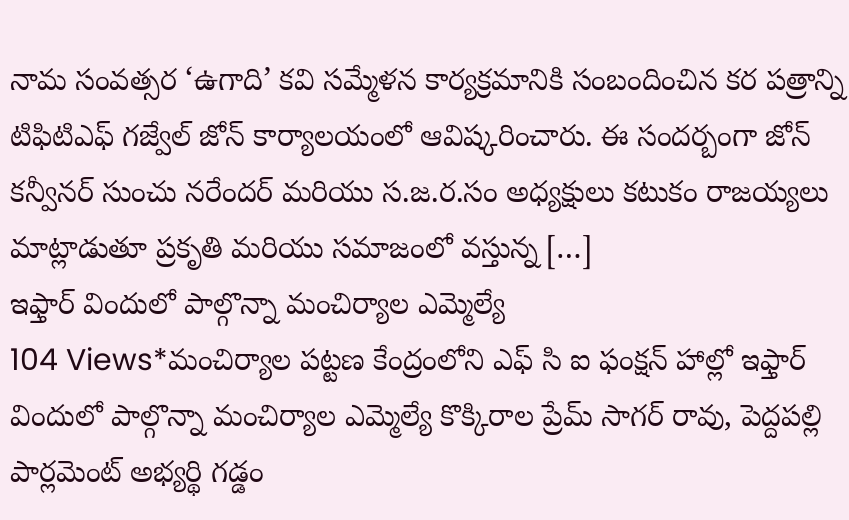నామ సంవత్సర ‘ఉగాది’ కవి సమ్మేళన కార్యక్రమానికి సంబందించిన కర పత్రాన్ని టిఫిటిఎఫ్ గజ్వేల్ జోన్ కార్యాలయంలో ఆవిష్కరించారు. ఈ సందర్బంగా జోన్ కన్వీనర్ సుంచు నరేందర్ మరియు స.జ.ర.సం అధ్యక్షులు కటుకం రాజయ్యలు మాట్లాడుతూ ప్రకృతి మరియు సమాజంలో వస్తున్న […]
ఇఫ్తార్ విందులో పాల్గొన్నా మంచిర్యాల ఎమ్మెల్యే
104 Views*మంచిర్యాల పట్టణ కేంద్రంలోని ఎఫ్ సి ఐ ఫంక్షన్ హాల్లో ఇఫ్తార్ విందులో పాల్గొన్నా మంచిర్యాల ఎమ్మెల్యే కొక్కిరాల ప్రేమ్ సాగర్ రావు, పెద్దపల్లి పార్లమెంట్ అభ్యర్థి గడ్డం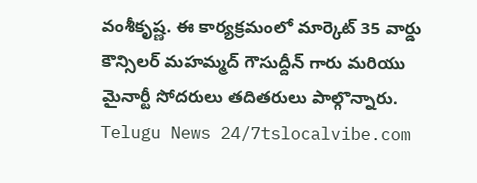వంశీకృష్ణ. ఈ కార్యక్రమంలో మార్కెట్ 35 వార్డు కౌన్సిలర్ మహమ్మద్ గౌసుద్దీన్ గారు మరియు మైనార్టీ సోదరులు తదితరులు పాల్గొన్నారు. Telugu News 24/7tslocalvibe.com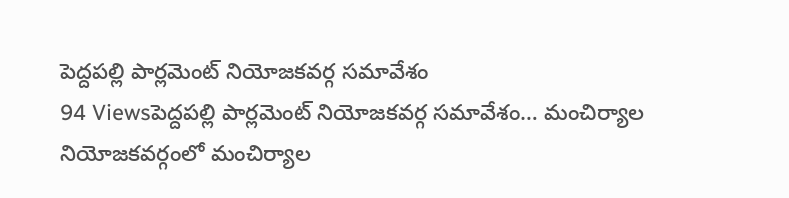పెద్దపల్లి పార్లమెంట్ నియోజకవర్గ సమావేశం
94 Viewsపెద్దపల్లి పార్లమెంట్ నియోజకవర్గ సమావేశం… మంచిర్యాల నియోజకవర్గంలో మంచిర్యాల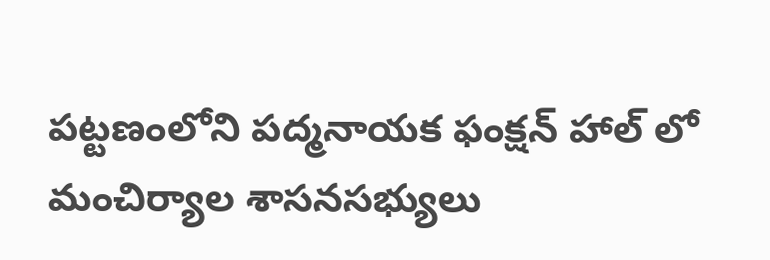పట్టణంలోని పద్మనాయక ఫంక్షన్ హాల్ లో మంచిర్యాల శాసనసభ్యులు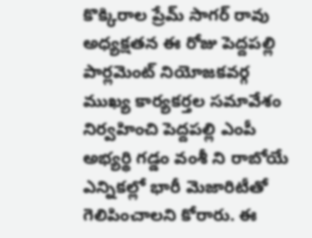కొక్కిరాల ప్రేమ్ సాగర్ రావు అధ్యక్షతన ఈ రోజు పెద్దపల్లి పార్లమెంట్ నియోజకవర్గ ముఖ్య కార్యకర్తల సమావేశం నిర్వహించి పెద్దపల్లి ఎంపీ అభ్యర్థి గడ్డం వంశీ ని రాబోయే ఎన్నికల్లో భారీ మెజారిటీతో గెలిపించాలని కోరారు. ఈ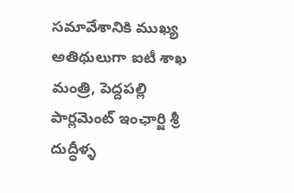సమావేశానికి ముఖ్య అతిథులుగా ఐటీ శాఖ మంత్రి, పెద్దపల్లి పార్లమెంట్ ఇంఛార్జి శ్రీ దుద్ధీళ్ళ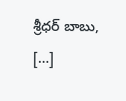శ్రీధర్ బాబు, […]